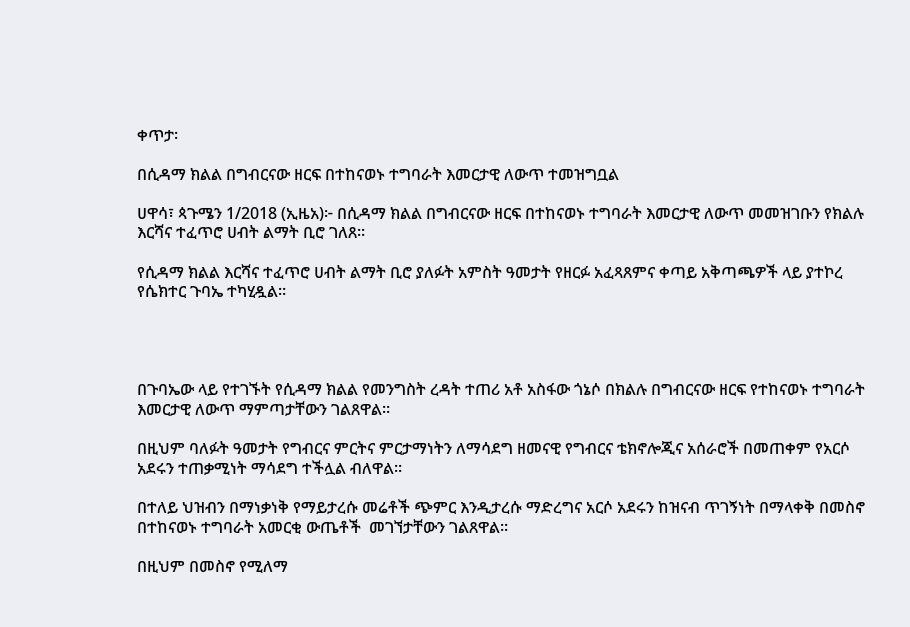ቀጥታ፡

በሲዳማ ክልል በግብርናው ዘርፍ በተከናወኑ ተግባራት እመርታዊ ለውጥ ተመዝግቧል

ሀዋሳ፣ ጳጉሜን 1/2018 (ኢዜአ)፦ በሲዳማ ክልል በግብርናው ዘርፍ በተከናወኑ ተግባራት እመርታዊ ለውጥ መመዝገቡን የክልሉ እርሻና ተፈጥሮ ሀብት ልማት ቢሮ ገለጸ።

የሲዳማ ክልል እርሻና ተፈጥሮ ሀብት ልማት ቢሮ ያለፉት አምስት ዓመታት የዘርፉ አፈጻጸምና ቀጣይ አቅጣጫዎች ላይ ያተኮረ የሴክተር ጉባኤ ተካሂዷል።




በጉባኤው ላይ የተገኙት የሲዳማ ክልል የመንግስት ረዳት ተጠሪ አቶ አስፋው ጎኔሶ በክልሉ በግብርናው ዘርፍ የተከናወኑ ተግባራት እመርታዊ ለውጥ ማምጣታቸውን ገልጸዋል።

በዚህም ባለፉት ዓመታት የግብርና ምርትና ምርታማነትን ለማሳደግ ዘመናዊ የግብርና ቴክኖሎጂና አሰራሮች በመጠቀም የአርሶ አደሩን ተጠቃሚነት ማሳደግ ተችሏል ብለዋል።

በተለይ ህዝብን በማነቃነቅ የማይታረሱ መሬቶች ጭምር እንዲታረሱ ማድረግና አርሶ አደሩን ከዝናብ ጥገኝነት በማላቀቅ በመስኖ በተከናወኑ ተግባራት አመርቂ ውጤቶች  መገኘታቸውን ገልጸዋል።

በዚህም በመስኖ የሚለማ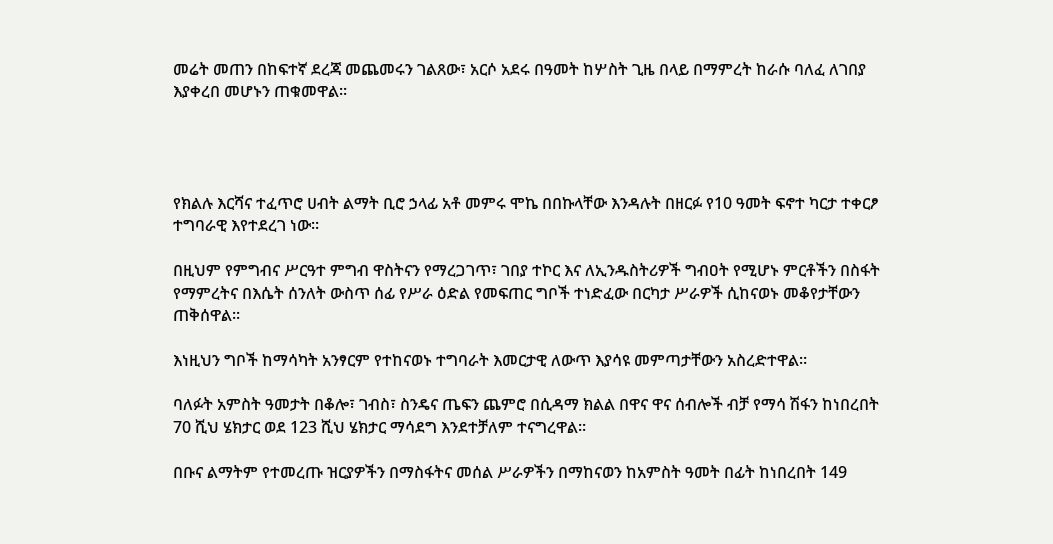መሬት መጠን በከፍተኛ ደረጃ መጨመሩን ገልጸው፣ አርሶ አደሩ በዓመት ከሦስት ጊዜ በላይ በማምረት ከራሱ ባለፈ ለገበያ እያቀረበ መሆኑን ጠቁመዋል፡፡




የክልሉ እርሻና ተፈጥሮ ሀብት ልማት ቢሮ ኃላፊ አቶ መምሩ ሞኬ በበኩላቸው እንዳሉት በዘርፉ የ10 ዓመት ፍኖተ ካርታ ተቀርፆ ተግባራዊ እየተደረገ ነው፡፡

በዚህም የምግብና ሥርዓተ ምግብ ዋስትናን የማረጋገጥ፣ ገበያ ተኮር እና ለኢንዱስትሪዎች ግብዐት የሚሆኑ ምርቶችን በስፋት የማምረትና በእሴት ሰንለት ውስጥ ሰፊ የሥራ ዕድል የመፍጠር ግቦች ተነድፈው በርካታ ሥራዎች ሲከናወኑ መቆየታቸውን ጠቅሰዋል፡፡

እነዚህን ግቦች ከማሳካት አንፃርም የተከናወኑ ተግባራት እመርታዊ ለውጥ እያሳዩ መምጣታቸውን አስረድተዋል።

ባለፉት አምስት ዓመታት በቆሎ፣ ገብስ፣ ስንዴና ጤፍን ጨምሮ በሲዳማ ክልል በዋና ዋና ሰብሎች ብቻ የማሳ ሽፋን ከነበረበት 70 ሺህ ሄክታር ወደ 123 ሺህ ሄክታር ማሳደግ እንደተቻለም ተናግረዋል።

በቡና ልማትም የተመረጡ ዝርያዎችን በማስፋትና መሰል ሥራዎችን በማከናወን ከአምስት ዓመት በፊት ከነበረበት 149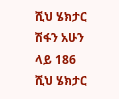ሺህ ሄክታር ሽፋን አሁን ላይ 186 ሺህ ሄክታር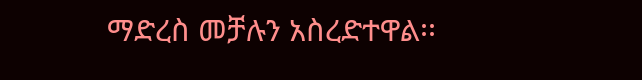ማድረስ መቻሉን አስረድተዋል፡፡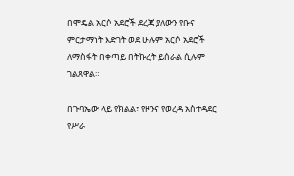በሞዴል አርሶ አደሮች ደረጃ ያለውን የቡና ምርታማነት እድገት ወደ ሁሉም አርሶ አደሮች ለማስፋት በቀጣይ በትኩረት ይሰራል ሲሉም ገልጸዋል።

በጉባኤው ላይ የክልል፣ የዞንና የወረዳ አስተዳደር የሥራ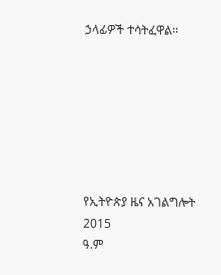ኃላፊዎች ተሳትፈዋል፡፡







የኢትዮጵያ ዜና አገልግሎት
2015
ዓ.ም